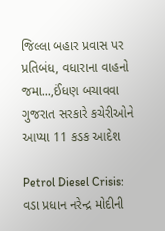જિલ્લા બહાર પ્રવાસ પર પ્રતિબંધ, વધારાના વાહનો જમા...,ઈંધણ બચાવવા ગુજરાત સરકારે કચેરીઓને આપ્યા 11 કડક આદેશ

Petrol Diesel Crisis: વડા પ્રધાન નરેન્દ્ર મોદીની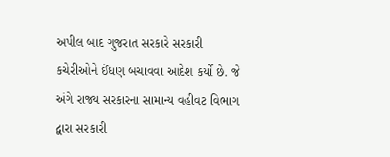અપીલ બાદ ગુજરાત સરકારે સરકારી કચેરીઓને ઈંધણ બચાવવા આદેશ કર્યો છે. જે અંગે રાજ્ય સરકારના સામાન્ય વહીવટ વિભાગ દ્વારા સરકારી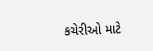કચેરીઓ માટે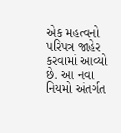એક મહત્વનો પરિપત્ર જાહેર કરવામાં આવ્યો છે. આ નવા નિયમો અંતર્ગત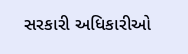સરકારી અધિકારીઓ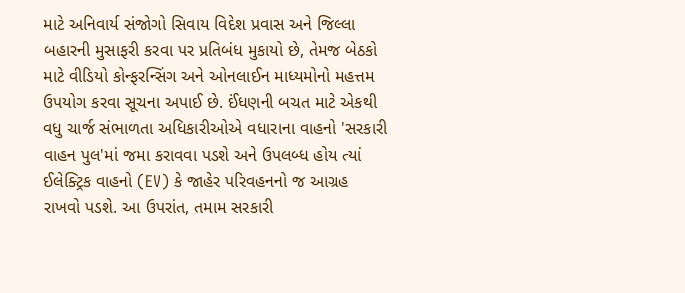માટે અનિવાર્ય સંજોગો સિવાય વિદેશ પ્રવાસ અને જિલ્લા બહારની મુસાફરી કરવા પર પ્રતિબંધ મુકાયો છે, તેમજ બેઠકો માટે વીડિયો કોન્ફરન્સિંગ અને ઓનલાઈન માધ્યમોનો મહત્તમ ઉપયોગ કરવા સૂચના અપાઈ છે. ઈંધણની બચત માટે એકથી વધુ ચાર્જ સંભાળતા અધિકારીઓએ વધારાના વાહનો 'સરકારી વાહન પુલ'માં જમા કરાવવા પડશે અને ઉપલબ્ધ હોય ત્યાં ઈલેક્ટ્રિક વાહનો (EV) કે જાહેર પરિવહનનો જ આગ્રહ રાખવો પડશે. આ ઉપરાંત, તમામ સરકારી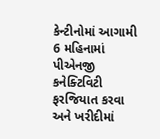કેન્ટીનોમાં આગામી 6 મહિનામાં પીએનજી કનેક્ટિવિટી ફરજિયાત કરવા અને ખરીદીમાં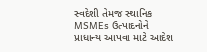સ્વદેશી તેમજ સ્થાનિક MSMEs ઉત્પાદનોને પ્રાધાન્ય આપવા માટે આદેશ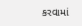કરવામાં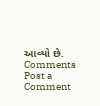આવ્યો છે.
Comments
Post a Comment